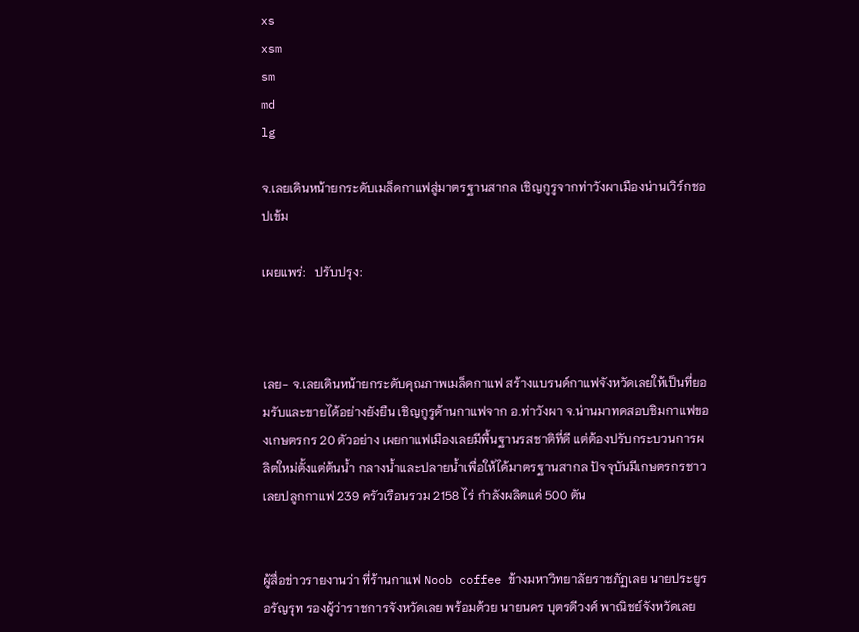xs
xsm
sm
md
lg

จ.เลยเดินหน้ายกระดับเมล็ดกาแฟสู่มาตรฐานสากล เชิญกูรูจากท่าวังผาเมืองน่านเวิร์กชอปเข้ม

เผยแพร่:   ปรับปรุง:



เลย- จ.เลยเดินหน้ายกระดับคุณภาพเมล็ดกาแฟ สร้างแบรนด์กาแฟจังหวัดเลยให้เป็นที่ยอมรับและขายได้อย่างยังยืน เชิญกูรูด้านกาแฟจาก อ.ท่าวังผา จ.น่านมาทดสอบชิมกาแฟของเกษตรกร 20 ตัวอย่าง เผยกาแฟเมืองเลยมีพื้นฐานรสชาติที่ดี แต่ต้องปรับกระบวนการผลิตใหม่ตั้งแต่ต้นน้ำ กลางน้ำและปลายน้ำเพื่อให้ได้มาตรฐานสากล ปัจจุบันมีเกษตรกรชาวเลยปลูกกาแฟ 239 ครัวเรือนรวม 2158 ไร่ กำลังผลิตแค่ 500 ตัน


ผู้สื่อข่าวรายงานว่า ที่ร้านกาแฟ Noob coffee ข้างมหาวิทยาลัยราชภัฏเลย นายประยูร อรัญรุท รองผู้ว่าราชการจังหวัดเลย พร้อมด้วย นายนคร บุตรดีวงศ์ พาณิชย์จังหวัดเลย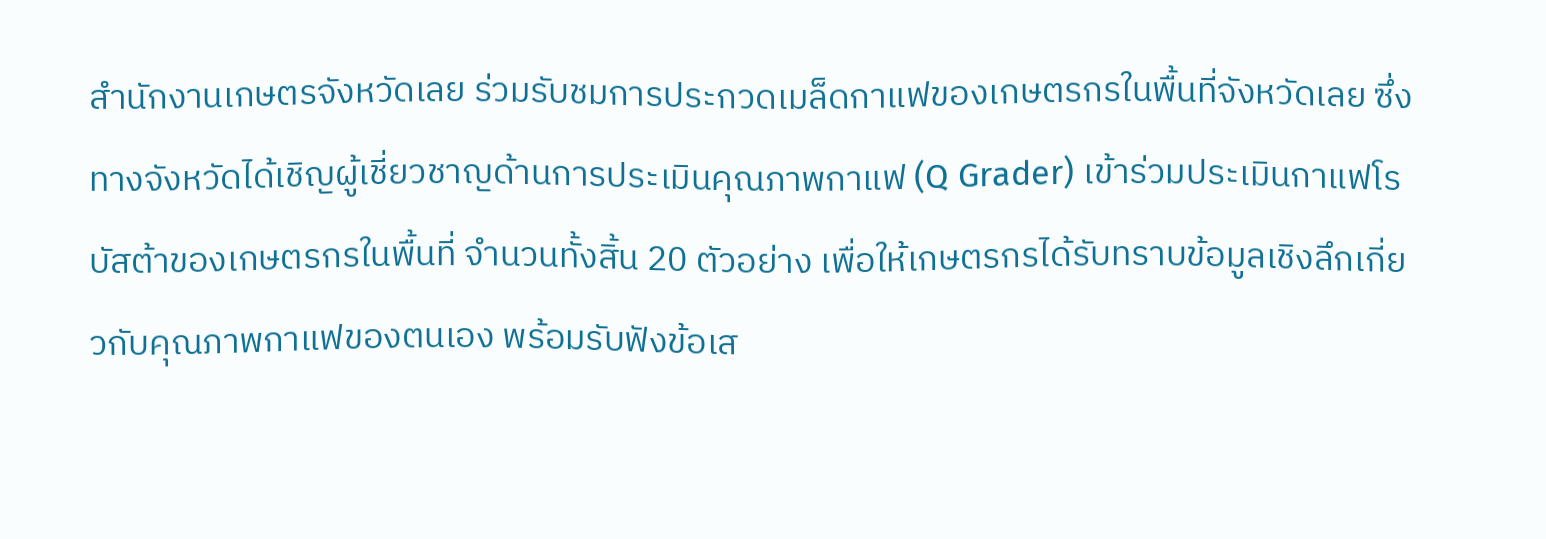สำนักงานเกษตรจังหวัดเลย ร่วมรับชมการประกวดเมล็ดกาแฟของเกษตรกรในพื้นที่จังหวัดเลย ซึ่งทางจังหวัดได้เชิญผู้เชี่ยวชาญด้านการประเมินคุณภาพกาแฟ (Q Grader) เข้าร่วมประเมินกาแฟโรบัสต้าของเกษตรกรในพื้นที่ จำนวนทั้งสิ้น 20 ตัวอย่าง เพื่อให้เกษตรกรได้รับทราบข้อมูลเชิงลึกเกี่ยวกับคุณภาพกาแฟของตนเอง พร้อมรับฟังข้อเส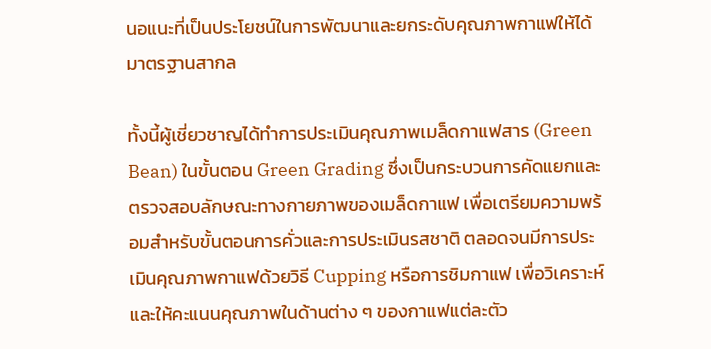นอแนะที่เป็นประโยชน์ในการพัฒนาและยกระดับคุณภาพกาแฟให้ได้มาตรฐานสากล

ทั้งนี้ผู้เชี่ยวชาญได้ทำการประเมินคุณภาพเมล็ดกาแฟสาร (Green Bean) ในขั้นตอน Green Grading ซึ่งเป็นกระบวนการคัดแยกและตรวจสอบลักษณะทางกายภาพของเมล็ดกาแฟ เพื่อเตรียมความพร้อมสำหรับขั้นตอนการคั่วและการประเมินรสชาติ ตลอดจนมีการประเมินคุณภาพกาแฟด้วยวิธี Cupping หรือการชิมกาแฟ เพื่อวิเคราะห์และให้คะแนนคุณภาพในด้านต่าง ๆ ของกาแฟแต่ละตัว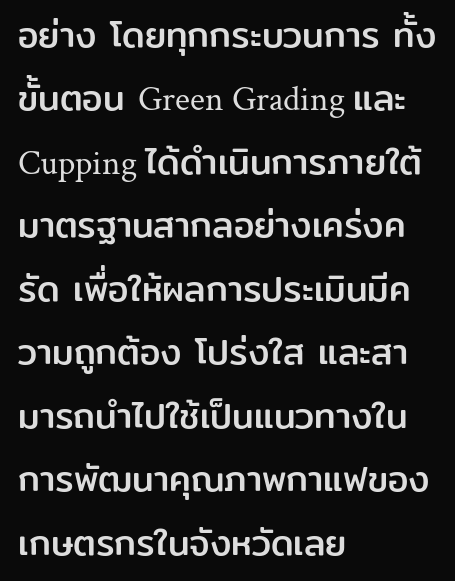อย่าง โดยทุกกระบวนการ ทั้งขั้นตอน Green Grading และ Cupping ได้ดำเนินการภายใต้มาตรฐานสากลอย่างเคร่งครัด เพื่อให้ผลการประเมินมีความถูกต้อง โปร่งใส และสามารถนำไปใช้เป็นแนวทางในการพัฒนาคุณภาพกาแฟของเกษตรกรในจังหวัดเลย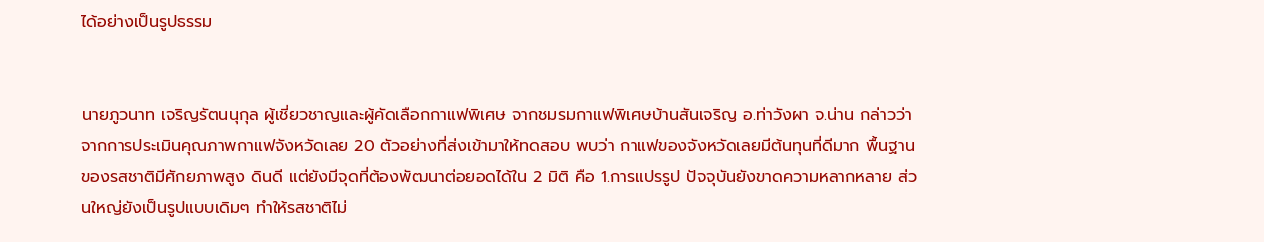ได้อย่างเป็นรูปธรรม


นายภูวนาท เจริญรัตนนุกุล ผู้เชี่ยวชาญและผู้คัดเลือกกาแฟพิเศษ จากชมรมกาแฟพิเศษบ้านสันเจริญ อ.ท่าวังผา จ.น่าน กล่าวว่า จากการประเมินคุณภาพกาแฟจังหวัดเลย 20 ตัวอย่างที่ส่งเข้ามาให้ทดสอบ พบว่า กาแฟของจังหวัดเลยมีต้นทุนที่ดีมาก พื้นฐานของรสชาติมีศักยภาพสูง ดินดี แต่ยังมีจุดที่ต้องพัฒนาต่อยอดได้ใน 2 มิติ คือ 1.การแปรรูป ปัจจุบันยังขาดความหลากหลาย ส่วนใหญ่ยังเป็นรูปแบบเดิมๆ ทำให้รสชาติไม่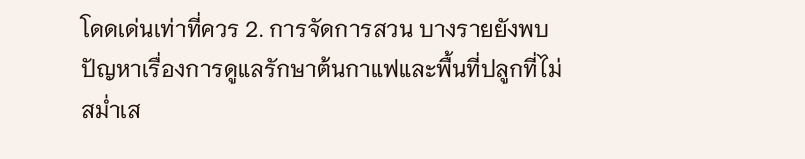โดดเด่นเท่าที่ควร 2. การจัดการสวน บางรายยังพบปัญหาเรื่องการดูแลรักษาต้นกาแฟและพื้นที่ปลูกที่ไม่สม่ำเส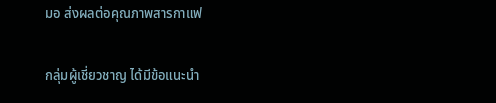มอ ส่งผลต่อคุณภาพสารกาแฟ

กลุ่มผู้เชี่ยวชาญ ได้มีข้อแนะนำ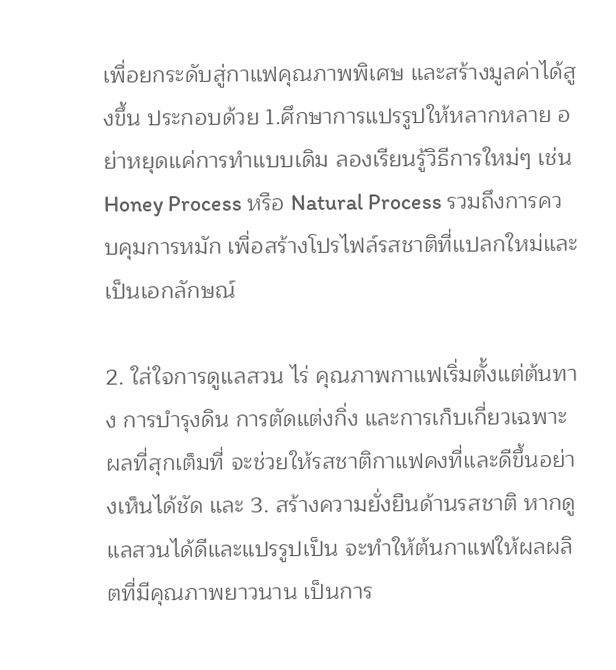เพื่อยกระดับสู่กาแฟคุณภาพพิเศษ และสร้างมูลค่าได้สูงขึ้น ประกอบด้วย 1.ศึกษาการแปรรูปให้หลากหลาย อย่าหยุดแค่การทำแบบเดิม ลองเรียนรู้วิธีการใหม่ๆ เช่น Honey Process หรือ Natural Process รวมถึงการควบคุมการหมัก เพื่อสร้างโปรไฟล์รสชาติที่แปลกใหม่และเป็นเอกลักษณ์

2. ใส่ใจการดูแลสวน ไร่ คุณภาพกาแฟเริ่มตั้งแต่ต้นทาง การบำรุงดิน การตัดแต่งกิ่ง และการเก็บเกี่ยวเฉพาะผลที่สุกเต็มที่ จะช่วยให้รสชาติกาแฟคงที่และดีขึ้นอย่างเห็นได้ชัด และ 3. สร้างความยั่งยืนด้านรสชาติ หากดูแลสวนได้ดีและแปรรูปเป็น จะทำให้ต้นกาแฟให้ผลผลิตที่มีคุณภาพยาวนาน เป็นการ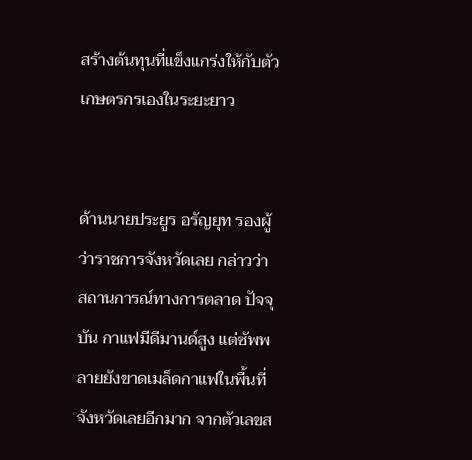สร้างต้นทุนที่แข็งแกร่งให้กับตัวเกษตรกรเองในระยะยาว


ด้านนายประยูร อรัญยุท รองผู้ว่าราชการจังหวัดเลย กล่าวว่า สถานการณ์ทางการตลาด ปัจจุบัน กาแฟมีดีมานด์สูง แต่ซัพพลายยังขาดเมล็ดกาแฟในพื้นที่จังหวัดเลยอีกมาก จากตัวเลขส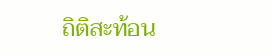ถิติสะท้อน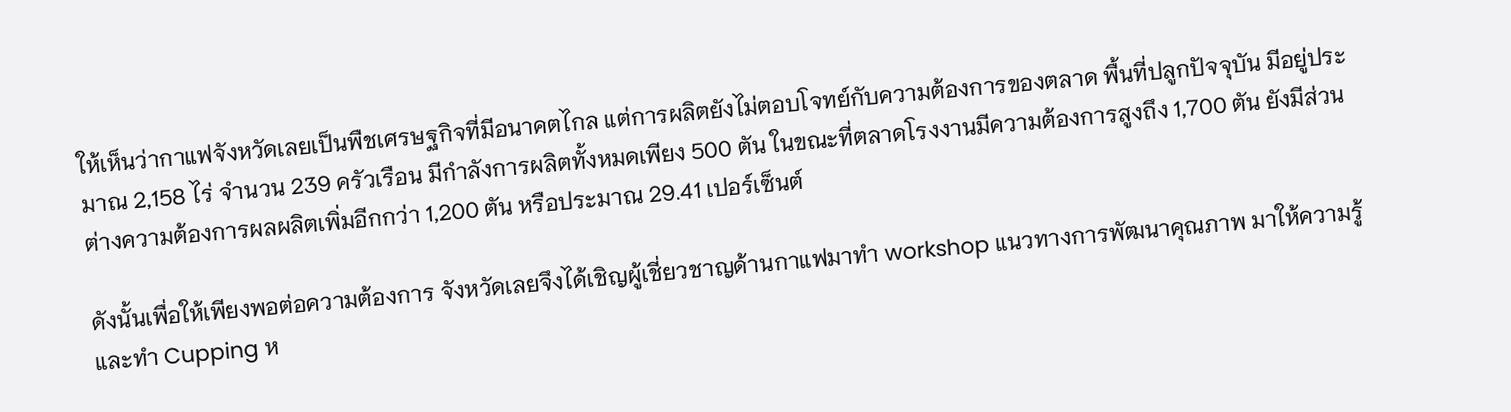ให้เห็นว่ากาแฟจังหวัดเลยเป็นพืชเศรษฐกิจที่มีอนาคตไกล แต่การผลิตยังไม่ตอบโจทย์กับความต้องการของตลาด พื้นที่ปลูกปัจจุบัน มีอยู่ประมาณ 2,158 ไร่ จำนวน 239 ครัวเรือน มีกำลังการผลิตทั้งหมดเพียง 500 ตัน ในขณะที่ตลาดโรงงานมีความต้องการสูงถึง 1,700 ตัน ยังมีส่วนต่างความต้องการผลผลิตเพิ่มอีกกว่า 1,200 ตัน หรือประมาณ 29.41 เปอร์เซ็นต์

ดังนั้นเพื่อให้เพียงพอต่อความต้องการ จังหวัดเลยจึงได้เชิญผู้เชี่ยวชาญด้านกาแฟมาทำ workshop แนวทางการพัฒนาคุณภาพ มาให้ความรู้และทำ Cupping ห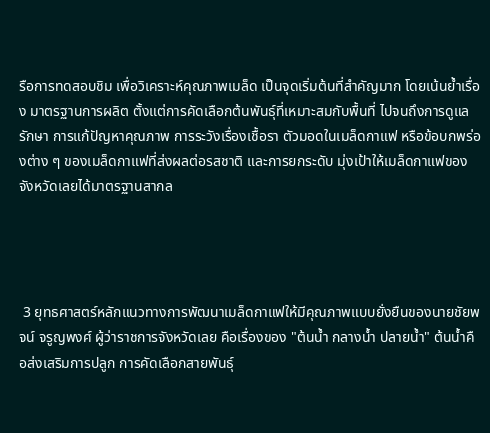รือการทดสอบชิม เพื่อวิเคราะห์คุณภาพเมล็ด เป็นจุดเริ่มต้นที่สำคัญมาก โดยเน้นย้ำเรื่อง มาตรฐานการผลิต ตั้งแต่การคัดเลือกต้นพันธุ์ที่เหมาะสมกับพื้นที่ ไปจนถึงการดูแลรักษา การแก้ปัญหาคุณภาพ การระวังเรื่องเชื้อรา ตัวมอดในเมล็ดกาแฟ หรือข้อบกพร่องต่าง ๆ ของเมล็ดกาแฟที่ส่งผลต่อรสชาติ และการยกระดับ มุ่งเป้าให้เมล็ดกาแฟของจังหวัดเลยได้มาตรฐานสากล




 3 ยุทธศาสตร์หลักแนวทางการพัฒนาเมล็ดกาแฟให้มีคุณภาพแบบยั่งยืนของนายชัยพจน์ จรูญพงศ์ ผู้ว่าราชการจังหวัดเลย คือเรื่องของ "ต้นน้ำ กลางน้ำ ปลายน้ำ" ต้นน้ำคือส่งเสริมการปลูก การคัดเลือกสายพันธุ์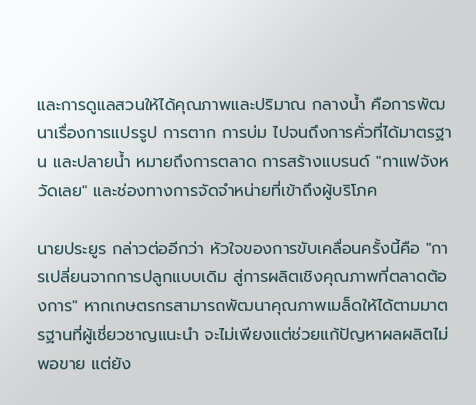และการดูแลสวนให้ได้คุณภาพและปริมาณ กลางน้ำ คือการพัฒนาเรื่องการแปรรูป การตาก การบ่ม ไปจนถึงการคั่วที่ได้มาตรฐาน และปลายน้ำ หมายถึงการตลาด การสร้างแบรนด์ "กาแฟจังหวัดเลย" และช่องทางการจัดจำหน่ายที่เข้าถึงผู้บริโภค

นายประยูร กล่าวต่ออีกว่า หัวใจของการขับเคลื่อนครั้งนี้คือ "การเปลี่ยนจากการปลูกแบบเดิม สู่การผลิตเชิงคุณภาพที่ตลาดต้องการ" หากเกษตรกรสามารถพัฒนาคุณภาพเมล็ดให้ได้ตามมาตรฐานที่ผู้เชี่ยวชาญแนะนำ จะไม่เพียงแต่ช่วยแก้ปัญหาผลผลิตไม่พอขาย แต่ยัง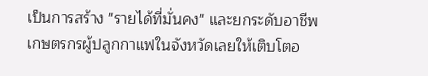เป็นการสร้าง "รายได้ที่มั่นคง" และยกระดับอาชีพเกษตรกรผู้ปลูกกาแฟในจังหวัดเลยให้เติบโตอ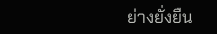ย่างยั่งยืน